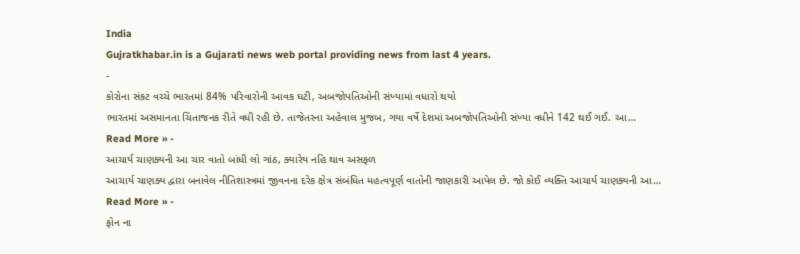India
Gujratkhabar.in is a Gujarati news web portal providing news from last 4 years.
-
કોરોના સંકટ વચ્ચે ભારતમાં 84% પરિવારોની આવક ઘટી, અબજોપતિઓની સંખ્યામાં વધારો થયો
ભારતમાં અસમાનતા ચિંતાજનક રીતે વધી રહી છે. તાજેતરના અહેવાલ મુજબ, ગયા વર્ષે દેશમાં અબજોપતિઓની સંખ્યા વધીને 142 થઈ ગઈ. આ…
Read More » -
આચાર્ય ચાણક્યની આ ચાર વાતો બાંધી લો ગાંઠ, ક્યારેય નહિ થાવ અસફળ
આચાર્ય ચાણક્ય દ્વારા બનાવેલ નીતિશાસ્ત્રમાં જીવનના દરેક ક્ષેત્ર સંબંધિત મહત્વપૂર્ણ વાતોની જાણકારી આપેલ છે. જો કોઈ વ્યક્તિ આચાર્ય ચાણક્યની આ…
Read More » -
ફોન ના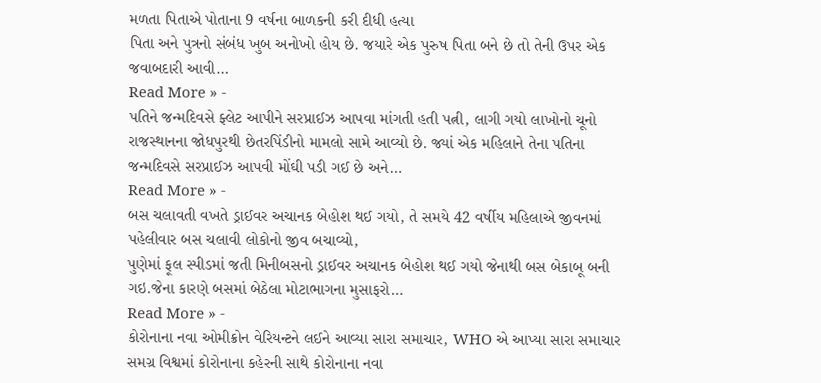મળતા પિતાએ પોતાના 9 વર્ષના બાળકની કરી દીધી હત્યા
પિતા અને પુત્રનો સંબંધ ખુબ અનોખો હોય છે. જયારે એક પુરુષ પિતા બને છે તો તેની ઉપર એક જવાબદારી આવી…
Read More » -
પતિને જન્મદિવસે ફ્લેટ આપીને સરપ્રાઈઝ આપવા માંગતી હતી પત્ની, લાગી ગયો લાખોનો ચૂનો
રાજસ્થાનના જોધપુરથી છેતરપિંડીનો મામલો સામે આવ્યો છે. જ્યાં એક મહિલાને તેના પતિના જન્મદિવસે સરપ્રાઈઝ આપવી મોંઘી પડી ગઈ છે અને…
Read More » -
બસ ચલાવતી વખતે ડ્રાઈવર અચાનક બેહોશ થઈ ગયો, તે સમયે 42 વર્ષીય મહિલાએ જીવનમાં પહેલીવાર બસ ચલાવી લોકોનો જીવ બચાવ્યો,
પુણેમાં ફૂલ સ્પીડમાં જતી મિનીબસનો ડ્રાઈવર અચાનક બેહોશ થઈ ગયો જેનાથી બસ બેકાબૂ બની ગઇ.જેના કારણે બસમાં બેઠેલા મોટાભાગના મુસાફરો…
Read More » -
કોરોનાના નવા ઓમીક્રોન વેરિયન્ટને લઈને આવ્યા સારા સમાચાર, WHO એ આપ્યા સારા સમાચાર
સમગ્ર વિશ્વમાં કોરોનાના કહેરની સાથે કોરોનાના નવા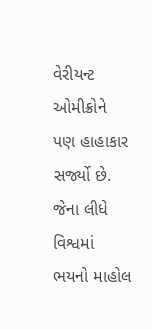વેરીયન્ટ ઓમીક્રોને પણ હાહાકાર સર્જ્યો છે. જેના લીધે વિશ્વમાં ભયનો માહોલ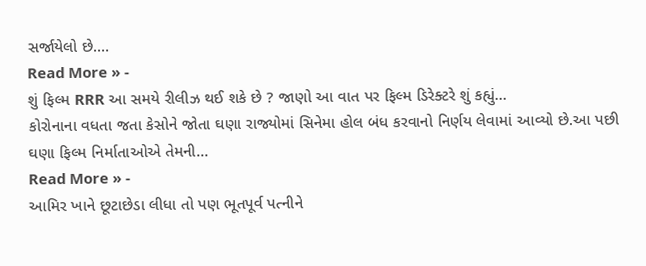સર્જાયેલો છે.…
Read More » -
શું ફિલ્મ RRR આ સમયે રીલીઝ થઈ શકે છે ? જાણો આ વાત પર ફિલ્મ ડિરેક્ટરે શું કહ્યું…
કોરોનાના વધતા જતા કેસોને જોતા ઘણા રાજ્યોમાં સિનેમા હોલ બંધ કરવાનો નિર્ણય લેવામાં આવ્યો છે.આ પછી ઘણા ફિલ્મ નિર્માતાઓએ તેમની…
Read More » -
આમિર ખાને છૂટાછેડા લીધા તો પણ ભૂતપૂર્વ પત્નીને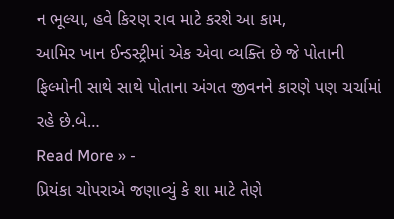ન ભૂલ્યા, હવે કિરણ રાવ માટે કરશે આ કામ,
આમિર ખાન ઈન્ડસ્ટ્રીમાં એક એવા વ્યક્તિ છે જે પોતાની ફિલ્મોની સાથે સાથે પોતાના અંગત જીવનને કારણે પણ ચર્ચામાં રહે છે.બે…
Read More » -
પ્રિયંકા ચોપરાએ જણાવ્યું કે શા માટે તેણે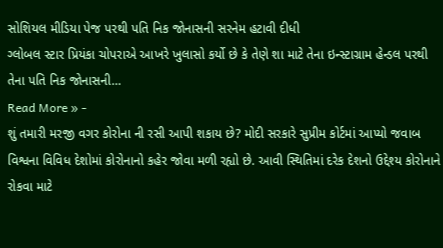સોશિયલ મીડિયા પેજ પરથી પતિ નિક જોનાસની સરનેમ હટાવી દીધી
ગ્લોબલ સ્ટાર પ્રિયંકા ચોપરાએ આખરે ખુલાસો કર્યો છે કે તેણે શા માટે તેના ઇન્સ્ટાગ્રામ હેન્ડલ પરથી તેના પતિ નિક જોનાસની…
Read More » -
શું તમારી મરજી વગર કોરોના ની રસી આપી શકાય છે? મોદી સરકારે સુપ્રીમ કોર્ટમાં આપ્યો જવાબ
વિશ્વના વિવિધ દેશોમાં કોરોનાનો કહેર જોવા મળી રહ્યો છે. આવી સ્થિતિમાં દરેક દેશનો ઉદ્દેશ્ય કોરોનાને રોકવા માટે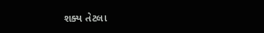શક્ય તેટલા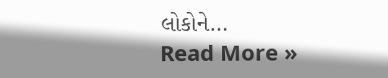લોકોને…
Read More »